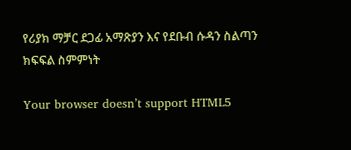የሪያክ ማቻር ደጋፊ አማጽያን እና የደቡብ ሱዳን ስልጣን ክፍፍል ስምምነት

Your browser doesn’t support HTML5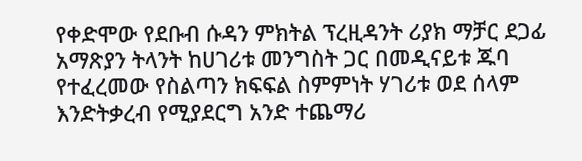የቀድሞው የደቡብ ሱዳን ምክትል ፕረዚዳንት ሪያክ ማቻር ደጋፊ አማጽያን ትላንት ከሀገሪቱ መንግስት ጋር በመዲናይቱ ጁባ የተፈረመው የስልጣን ክፍፍል ስምምነት ሃገሪቱ ወደ ሰላም እንድትቃረብ የሚያደርግ አንድ ተጨማሪ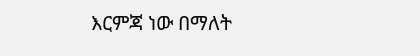እርምጃ ነው በማለት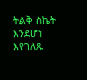ትልቅ ስኬት እንደሆነ እየገለጹ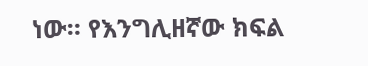ነው። የእንግሊዘኛው ክፍል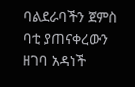ባልደራባችን ጀምስ ባቲ ያጠናቀረውን ዘገባ አዳነች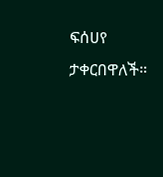ፍሰሀየ ታቀርበዋለች።